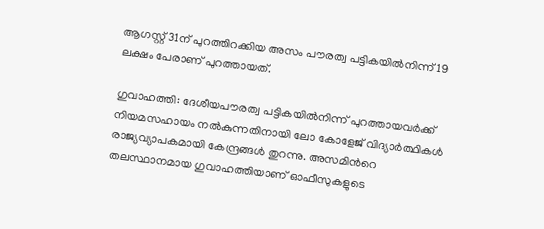ആഗസ്റ്റ് 31ന് പുറത്തിറക്കിയ അസം പൗരത്വ പട്ടികയില്‍നിന്ന് 19 ലക്ഷം പേരാണ് പുറത്തായത്.

ഗുവാഹത്തി: ദേശീയപൗരത്വ പട്ടികയില്‍നിന്ന് പുറത്തായവര്‍ക്ക് നിയമസഹായം നല്‍കുന്നതിനായി ലോ കോളേജ് വിദ്യാര്‍ത്ഥികള്‍ രാജ്യവ്യാപകമായി കേന്ദ്രങ്ങള്‍ തുറന്നു. അസമിന്‍റെ തലസ്ഥാനമായ ഗുവാഹത്തിയാണ് ഓഫീസുകളുടെ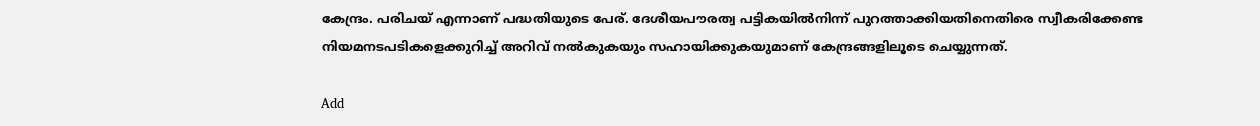കേന്ദ്രം. പരിചയ് എന്നാണ് പദ്ധതിയുടെ പേര്. ദേശീയപൗരത്വ പട്ടികയില്‍നിന്ന് പുറത്താക്കിയതിനെതിരെ സ്വീകരിക്കേണ്ട നിയമനടപടികളെക്കുറിച്ച് അറിവ് നല്‍കുകയും സഹായിക്കുകയുമാണ് കേന്ദ്രങ്ങളിലൂടെ ചെയ്യുന്നത്.

Add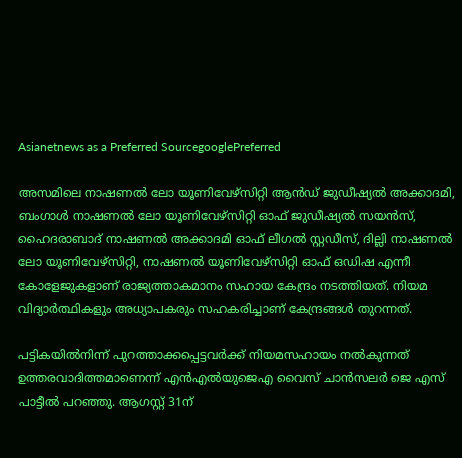Asianetnews as a Preferred SourcegooglePreferred

അസമിലെ നാഷണല്‍ ലോ യൂണിവേഴ്സിറ്റി ആന്‍ഡ് ജുഡീഷ്യല്‍ അക്കാദമി, ബംഗാള്‍ നാഷണല്‍ ലോ യൂണിവേഴ്സിറ്റി ഓഫ് ജുഡീഷ്യല്‍ സയന്‍സ്, ഹൈദരാബാദ് നാഷണല്‍ അക്കാദമി ഓഫ് ലീഗല്‍ സ്റ്റഡീസ്, ദില്ലി നാഷണല്‍ ലോ യൂണിവേഴ്സിറ്റി, നാഷണല്‍ യൂണിവേഴ്സിറ്റി ഓഫ് ഒഡിഷ എന്നീ കോളേജുകളാണ് രാജ്യത്താകമാനം സഹായ കേന്ദ്രം നടത്തിയത്. നിയമ വിദ്യാര്‍ത്ഥികളും അധ്യാപകരും സഹകരിച്ചാണ് കേന്ദ്രങ്ങള്‍ തുറന്നത്.

പട്ടികയില്‍നിന്ന് പുറത്താക്കപ്പെട്ടവര്‍ക്ക് നിയമസഹായം നല്‍കുന്നത് ഉത്തരവാദിത്തമാണെന്ന് എന്‍എല്‍യുജെഎ വൈസ് ചാന്‍സലര്‍ ജെ എസ് പാട്ടീല്‍ പറഞ്ഞു. ആഗസ്റ്റ് 31ന്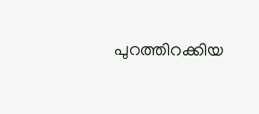പുറത്തിറക്കിയ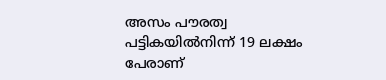അസം പൗരത്വ പട്ടികയില്‍നിന്ന് 19 ലക്ഷം പേരാണ്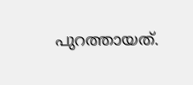പുറത്തായത്.